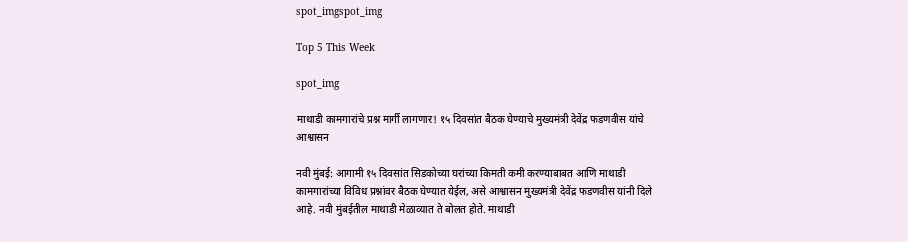spot_imgspot_img

Top 5 This Week

spot_img

माथाडी कामगारांचे प्रश्न मार्गी लागणार! १५ दिवसांत बैठक घेण्याचे मुख्यमंत्री देवेंद्र फडणवीस यांचे आश्वासन

नवी मुंबई: आगामी १५ दिवसांत सिडकोच्या घरांच्या किमती कमी करण्याबाबत आणि माथाडी कामगारांच्या विविध प्रश्नांवर बैठक घेण्यात येईल, असे आश्वासन मुख्यमंत्री देवेंद्र फडणवीस यांनी दिले आहे. नवी मुंबईतील माथाडी मेळाव्यात ते बोलत होते. माथाडी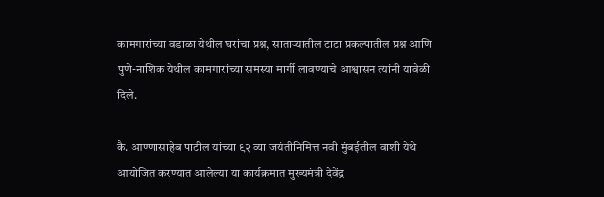कामगारांच्या वडाळा येथील घरांचा प्रश्न, साताऱ्यातील टाटा प्रकल्पातील प्रश्न आणि पुणे-नाशिक येथील कामगारांच्या समस्या मार्गी लावण्याचे आश्वासन त्यांनी यावेळी दिले.

कै. आण्णासाहेब पाटील यांच्या ९२ व्या जयंतीनिमित्त नवी मुंबईतील वाशी येथे आयोजित करण्यात आलेल्या या कार्यक्रमात मुख्यमंत्री देवेंद्र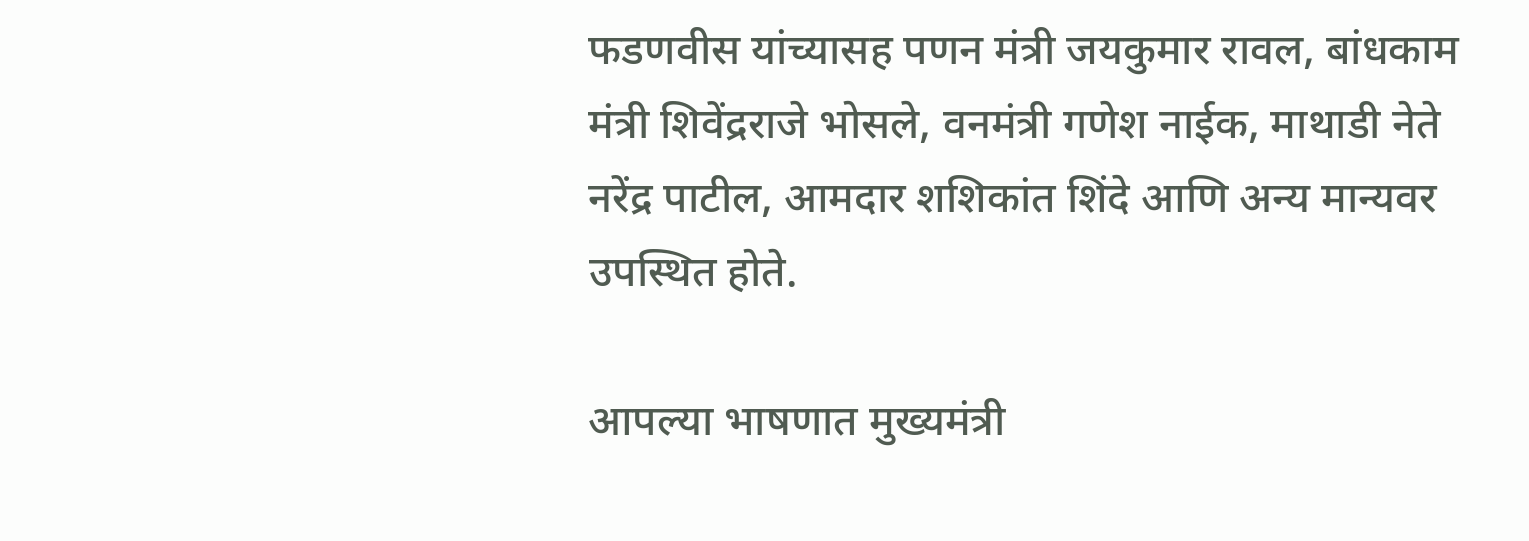फडणवीस यांच्यासह पणन मंत्री जयकुमार रावल, बांधकाम मंत्री शिवेंद्रराजे भोसले, वनमंत्री गणेश नाईक, माथाडी नेते नरेंद्र पाटील, आमदार शशिकांत शिंदे आणि अन्य मान्यवर उपस्थित होते.

आपल्या भाषणात मुख्यमंत्री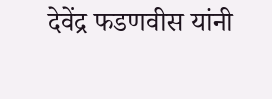देवेंद्र फडणवीस यांनी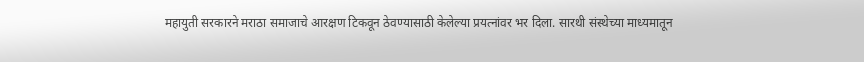महायुती सरकारने मराठा समाजाचे आरक्षण टिकवून ठेवण्यासाठी केलेल्या प्रयत्नांवर भर दिला. सारथी संस्थेच्या माध्यमातून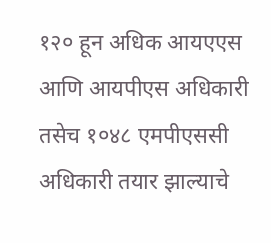१२० हून अधिक आयएएस आणि आयपीएस अधिकारी तसेच १०४८ एमपीएससी अधिकारी तयार झाल्याचे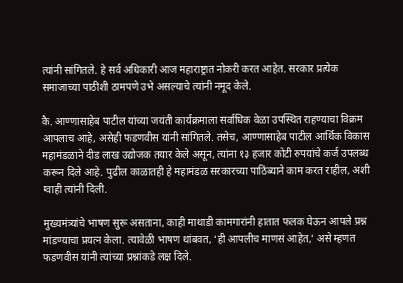त्यांनी सांगितले. हे सर्व अधिकारी आज महाराष्ट्रात नोकरी करत आहेत. सरकार प्रत्येक समाजाच्या पाठीशी ठामपणे उभे असल्याचे त्यांनी नमूद केले.

कै. आण्णासाहेब पाटील यांच्या जयंती कार्यक्रमाला सर्वाधिक वेळा उपस्थित राहण्याचा विक्रम आपलाच आहे, असेही फडणवीस यांनी सांगितले. तसेच, आण्णासाहेब पाटील आर्थिक विकास महामंडळाने दीड लाख उद्योजक तयार केले असून, त्यांना १३ हजार कोटी रुपयांचे कर्ज उपलब्ध करून दिले आहे. पुढील काळातही हे महामंडळ सरकारच्या पाठिंब्याने काम करत राहील, अशी ग्वाही त्यांनी दिली.

मुख्यमंत्र्यांचे भाषण सुरू असताना, काही माथाडी कामगारांनी हातात फलक घेऊन आपले प्रश्न मांडण्याचा प्रयत्न केला. त्यावेळी भाषण थांबवत, ‘ही आपलीच माणसं आहेत,’ असे म्हणत फडणवीस यांनी त्यांच्या प्रश्नांकडे लक्ष दिले.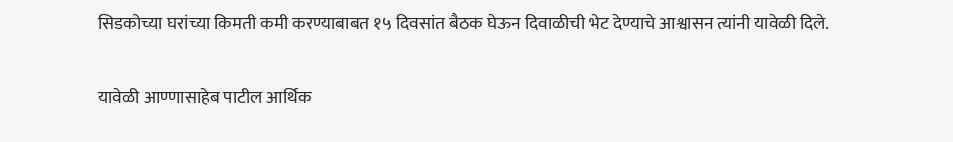सिडकोच्या घरांच्या किमती कमी करण्याबाबत १५ दिवसांत बैठक घेऊन दिवाळीची भेट देण्याचे आश्वासन त्यांनी यावेळी दिले.

यावेळी आण्णासाहेब पाटील आर्थिक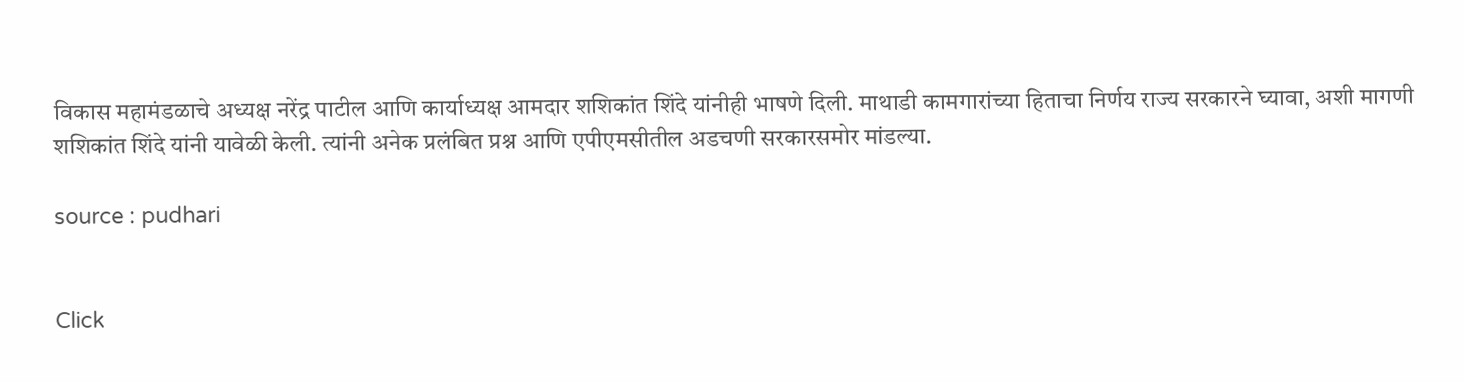विकास महामंडळाचे अध्यक्ष नरेंद्र पाटील आणि कार्याध्यक्ष आमदार शशिकांत शिंदे यांनीही भाषणे दिली. माथाडी कामगारांच्या हिताचा निर्णय राज्य सरकारने घ्यावा, अशी मागणी शशिकांत शिंदे यांनी यावेळी केली. त्यांनी अनेक प्रलंबित प्रश्न आणि एपीएमसीतील अडचणी सरकारसमोर मांडल्या.

source : pudhari


Click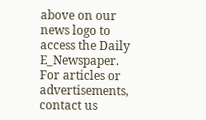above on our news logo to access the Daily E_Newspaper.
For articles or advertisements, contact us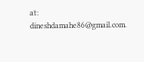at: dineshdamahe86@gmail.com.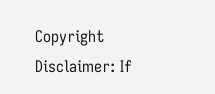Copyright Disclaimer: If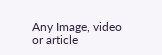Any Image, video or article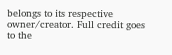belongs to its respective owner/creator. Full credit goes to the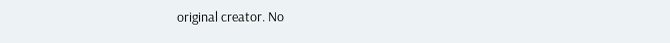original creator. No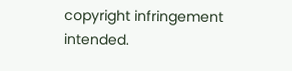copyright infringement intended.